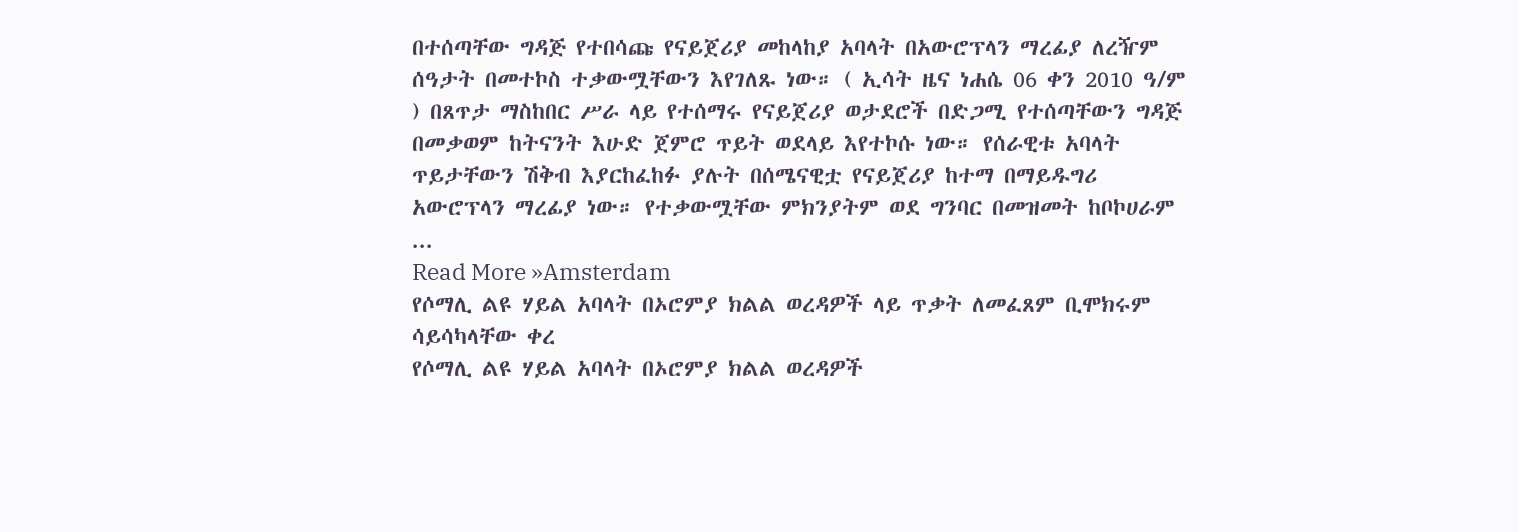በተሰጣቸው ግዳጅ የተበሳጩ የናይጀሪያ መከላከያ አባላት በአውሮፕላን ማረፊያ ለረዥም ሰዓታት በመተኮስ ተቃውሟቸውን እየገለጹ ነው። ( ኢሳት ዜና ነሐሴ 06 ቀን 2010 ዓ/ም ) በጸጥታ ማስከበር ሥራ ላይ የተሰማሩ የናይጀሪያ ወታደሮች በድጋሚ የተሰጣቸውን ግዳጅ በመቃወም ከትናንት እሁድ ጀምሮ ጥይት ወደላይ እየተኮሱ ነው። የሰራዊቱ አባላት ጥይታቸውን ሽቅብ እያርከፈከፉ ያሉት በሰሜናዊቷ የናይጀሪያ ከተማ በማይዱግሪ አውሮፕላን ማረፊያ ነው። የተቃውሟቸው ምክንያትም ወደ ግንባር በመዝመት ከቦኮሀራም ...
Read More »Amsterdam
የሶማሊ ልዩ ሃይል አባላት በኦሮምያ ክልል ወረዳዎች ላይ ጥቃት ለመፈጸም ቢሞክሩም ሳይሳካላቸው ቀረ
የሶማሊ ልዩ ሃይል አባላት በኦሮምያ ክልል ወረዳዎች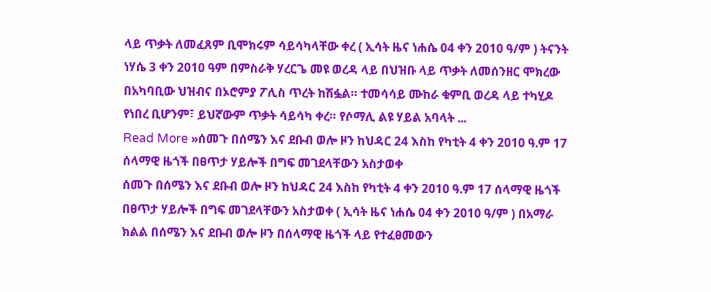ላይ ጥቃት ለመፈጸም ቢሞክሩም ሳይሳካላቸው ቀረ ( ኢሳት ዜና ነሐሴ 04 ቀን 2010 ዓ/ም ) ትናንት ነሃሴ 3 ቀን 2010 ዓም በምስራቅ ሃረርጌ መዩ ወረዳ ላይ በህዝቡ ላይ ጥቃት ለመሰንዘር ሞክረው በአካባቢው ህዝብና በኦሮምያ ፖሊስ ጥረት ከሽፏል። ተመሳሳይ ሙከራ ቁምቢ ወረዳ ላይ ተካሂዶ የነበረ ቢሆንም፣ ይህኛውም ጥቃት ሳይሳካ ቀረ። የሶማሊ ልዩ ሃይል አባላት ...
Read More »ሰመጉ በሰሜን እና ደቡብ ወሎ ዞን ከህዳር 24 እስከ የካቲት 4 ቀን 2010 ዓ.ም 17 ሰላማዊ ዜጎች በፀጥታ ሃይሎች በግፍ መገደላቸውን አስታወቀ
ሰመጉ በሰሜን እና ደቡብ ወሎ ዞን ከህዳር 24 እስከ የካቲት 4 ቀን 2010 ዓ.ም 17 ሰላማዊ ዜጎች በፀጥታ ሃይሎች በግፍ መገደላቸውን አስታወቀ ( ኢሳት ዜና ነሐሴ 04 ቀን 2010 ዓ/ም ) በአማራ ክልል በሰሜን እና ደቡብ ወሎ ዞን በሰላማዊ ዜጎች ላይ የተፈፀመውን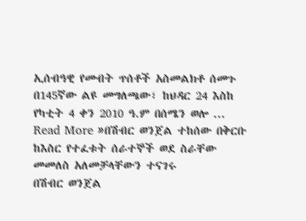ኢሰብዓዊ የመብት ጥሰቶች አስመልክቶ ሰመጉ በ145ኛው ልዩ መግለጫው፣ ከህዳር 24 እስከ የካቲት 4 ቀን 2010 ዓ.ም በሰሜን ወሎ ...
Read More »በሽብር ወንጀል ተከሰው በቅርቡ ከእስር የተፈቱት ሰራተኞች ወደ ስራቸው መመለስ አለመቻላቸውን ተናገሩ
በሽብር ወንጀል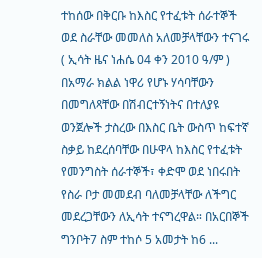ተከሰው በቅርቡ ከእስር የተፈቱት ሰራተኞች ወደ ስራቸው መመለስ አለመቻላቸውን ተናገሩ ( ኢሳት ዜና ነሐሴ 04 ቀን 2010 ዓ/ም ) በአማራ ክልል ነዋሪ የሆኑ ሃሳባቸውን በመግለጻቸው በሽብርተኝነትና በተለያዩ ወንጀሎች ታስረው በእስር ቤት ውስጥ ከፍተኛ ስቃይ ከደረሰባቸው በሁዋላ ከእስር የተፈቱት የመንግስት ሰራተኞች፣ ቀድሞ ወደ ነበሩበት የስራ ቦታ መመደብ ባለመቻላቸው ለችግር መደረጋቸውን ለኢሳት ተናግረዋል። በአርበኞች ግንቦት7 ስም ተከሶ 5 አመታት ከ6 ...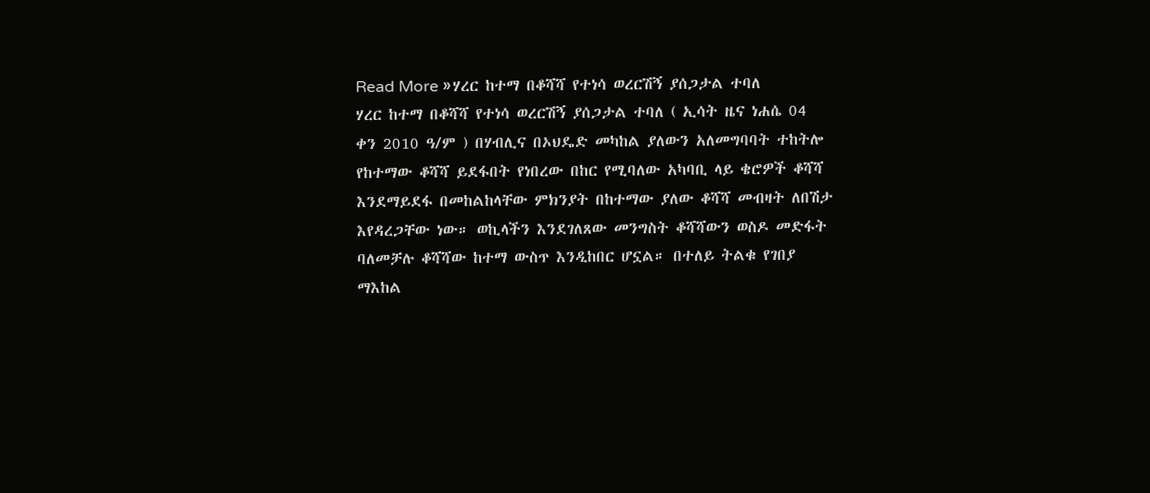Read More »ሃረር ከተማ በቆሻሻ የተነሳ ወረርሽኝ ያሰጋታል ተባለ
ሃረር ከተማ በቆሻሻ የተነሳ ወረርሽኝ ያሰጋታል ተባለ ( ኢሳት ዜና ነሐሴ 04 ቀን 2010 ዓ/ም ) በሃብሊና በኦህዴድ መካከል ያለውን አለመግባባት ተከትሎ የከተማው ቆሻሻ ይደፋበት የነበረው በከር የሚባለው አካባቢ ላይ ቄሮዎች ቆሻሻ እንደማይደፋ በመከልከላቸው ምክንያት በከተማው ያለው ቆሻሻ መብዛት ለበሽታ እየዳረጋቸው ነው። ወኪላችን እንደገለጸው መንግስት ቆሻሻውን ወስዶ መድፋት ባለመቻሉ ቆሻሻው ከተማ ውስጥ እንዲከበር ሆኗል። በተለይ ትልቁ የገበያ ማእከል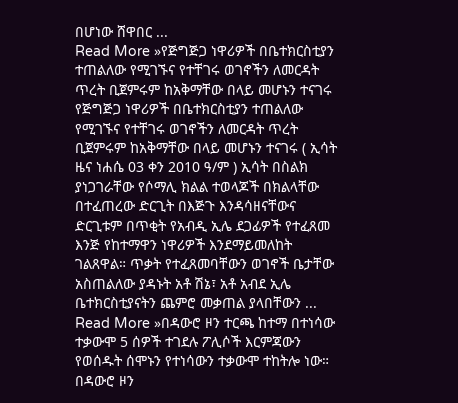በሆነው ሸዋበር ...
Read More »የጅግጅጋ ነዋሪዎች በቤተክርስቲያን ተጠልለው የሚገኙና የተቸገሩ ወገኖችን ለመርዳት ጥረት ቢጀምሩም ከአቅማቸው በላይ መሆኑን ተናገሩ
የጅግጅጋ ነዋሪዎች በቤተክርስቲያን ተጠልለው የሚገኙና የተቸገሩ ወገኖችን ለመርዳት ጥረት ቢጀምሩም ከአቅማቸው በላይ መሆኑን ተናገሩ ( ኢሳት ዜና ነሐሴ 03 ቀን 2010 ዓ/ም ) ኢሳት በስልክ ያነጋገራቸው የሶማሊ ክልል ተወላጆች በክልላቸው በተፈጠረው ድርጊት በእጅጉ እንዳሳዘናቸውና ድርጊቱም በጥቂት የአብዲ ኢሌ ደጋፊዎች የተፈጸመ እንጅ የከተማዋን ነዋሪዎች እንደማይመለከት ገልጸዋል። ጥቃት የተፈጸመባቸውን ወገኖች ቤታቸው አስጠልለው ያዳኑት አቶ ሽኔ፣ አቶ አብደ ኢሌ ቤተክርስቲያናትን ጨምሮ መቃጠል ያላበቸውን ...
Read More »በዳውሮ ዞን ተርጫ ከተማ በተነሳው ተቃውሞ 5 ሰዎች ተገደሉ ፖሊሶች እርምጃውን የወሰዱት ሰሞኑን የተነሳውን ተቃውሞ ተከትሎ ነው።
በዳውሮ ዞን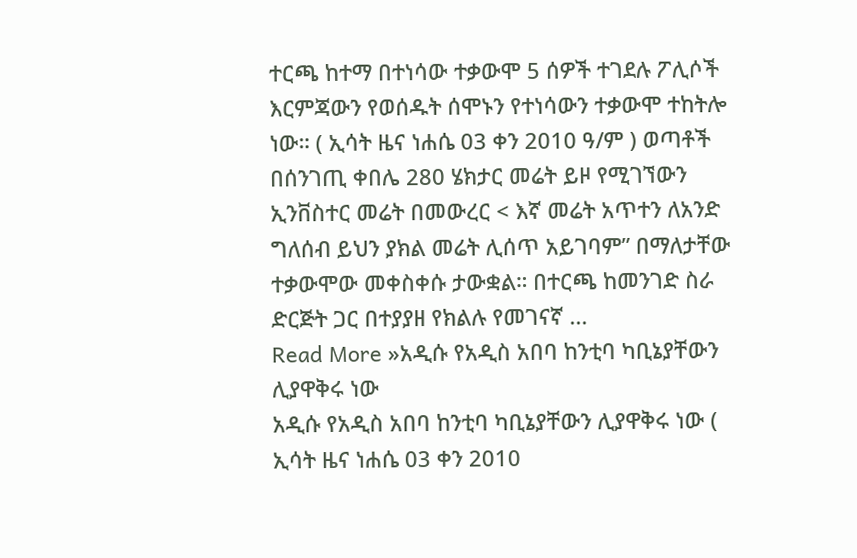ተርጫ ከተማ በተነሳው ተቃውሞ 5 ሰዎች ተገደሉ ፖሊሶች እርምጃውን የወሰዱት ሰሞኑን የተነሳውን ተቃውሞ ተከትሎ ነው። ( ኢሳት ዜና ነሐሴ 03 ቀን 2010 ዓ/ም ) ወጣቶች በሰንገጢ ቀበሌ 280 ሄክታር መሬት ይዞ የሚገኘውን ኢንቨስተር መሬት በመውረር < እኛ መሬት አጥተን ለአንድ ግለሰብ ይህን ያክል መሬት ሊሰጥ አይገባም” በማለታቸው ተቃውሞው መቀስቀሱ ታውቋል። በተርጫ ከመንገድ ስራ ድርጅት ጋር በተያያዘ የክልሉ የመገናኛ ...
Read More »አዲሱ የአዲስ አበባ ከንቲባ ካቢኔያቸውን ሊያዋቅሩ ነው
አዲሱ የአዲስ አበባ ከንቲባ ካቢኔያቸውን ሊያዋቅሩ ነው ( ኢሳት ዜና ነሐሴ 03 ቀን 2010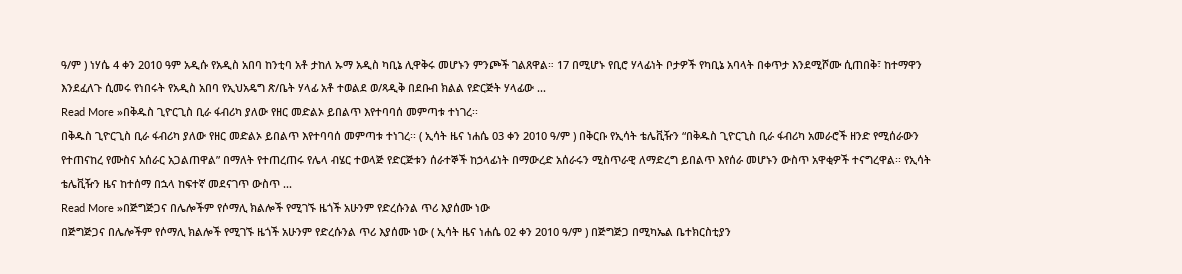ዓ/ም ) ነሃሴ 4 ቀን 2010 ዓም አዲሱ የአዲስ አበባ ከንቲባ አቶ ታከለ ኡማ አዲስ ካቢኔ ሊዋቅሩ መሆኑን ምንጮች ገልጸዋል። 17 በሚሆኑ የቢሮ ሃላፊነት ቦታዎች የካቢኔ አባላት በቀጥታ እንደሚሾሙ ሲጠበቅ፣ ከተማዋን እንደፈለጉ ሲመሩ የነበሩት የአዲስ አበባ የኢህአዴግ ጽ/ቤት ሃላፊ አቶ ተወልደ ወ/ጻዲቅ በደቡብ ክልል የድርጅት ሃላፊው ...
Read More »በቅዱስ ጊዮርጊስ ቢራ ፋብሪካ ያለው የዘር መድልኦ ይበልጥ እየተባባሰ መምጣቱ ተነገረ፡፡
በቅዱስ ጊዮርጊስ ቢራ ፋብሪካ ያለው የዘር መድልኦ ይበልጥ እየተባባሰ መምጣቱ ተነገረ፡፡ ( ኢሳት ዜና ነሐሴ 03 ቀን 2010 ዓ/ም ) በቅርቡ የኢሳት ቴሌቪዥን “በቅዱስ ጊዮርጊስ ቢራ ፋብሪካ አመራሮች ዘንድ የሚሰራውን የተጠናከረ የሙስና አሰራር አጋልጠዋል” በማለት የተጠረጠሩ የሌላ ብሄር ተወላጅ የድርጅቱን ሰራተኞች ከኃላፊነት በማውረድ አሰራሩን ሚስጥራዊ ለማድረግ ይበልጥ እየሰራ መሆኑን ውስጥ አዋቂዎች ተናግረዋል፡፡ የኢሳት ቴሌቪዥን ዜና ከተሰማ በኋላ ከፍተኛ መደናገጥ ውስጥ ...
Read More »በጅግጅጋና በሌሎችም የሶማሊ ክልሎች የሚገኙ ዜጎች አሁንም የድረሱንል ጥሪ እያሰሙ ነው
በጅግጅጋና በሌሎችም የሶማሊ ክልሎች የሚገኙ ዜጎች አሁንም የድረሱንል ጥሪ እያሰሙ ነው ( ኢሳት ዜና ነሐሴ 02 ቀን 2010 ዓ/ም ) በጅግጅጋ በሚካኤል ቤተክርስቲያን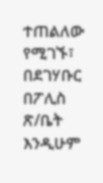ተጠልለው የሚገኙ፣ በደገሃቡር በፖሊስ ጽ/ቤት እንዲሁም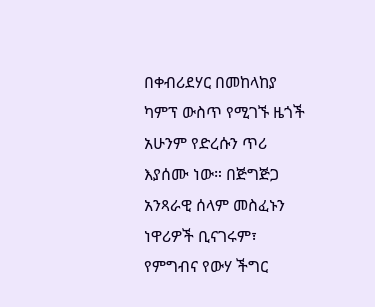በቀብሪደሃር በመከላከያ ካምፕ ውስጥ የሚገኙ ዜጎች አሁንም የድረሱን ጥሪ እያሰሙ ነው። በጅግጅጋ አንጻራዊ ሰላም መስፈኑን ነዋሪዎች ቢናገሩም፣ የምግብና የውሃ ችግር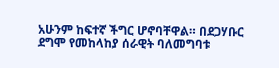አሁንም ከፍተኛ ችግር ሆኖባቸዋል። በደጋሃቡር ደግሞ የመከላከያ ሰራዊት ባለመግባቱ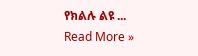የክልሉ ልዩ ...
Read More »